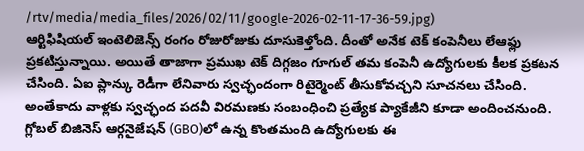/rtv/media/media_files/2026/02/11/google-2026-02-11-17-36-59.jpg)
ఆర్టిఫిషియల్ ఇంటెలిజెన్స్ రంగం రోజురోజుకు దూసుకెళ్తోంది. దీంతో అనేక టెక్ కంపెనీలు లేఆఫ్లు ప్రకటిస్తున్నాయి. అయితే తాజాగా ప్రముఖ టెక్ దిగ్గజం గూగుల్ తమ కంపెనీ ఉద్యోగులకు కీలక ప్రకటన చేసింది. ఏఐ ప్లాన్కు రెడీగా లేనివారు స్వచ్ఛందంగా రిటైర్మెంట్ తీసుకోవచ్చని సూచనలు చేసింది. అంతేకాదు వాళ్లకు స్వచ్ఛంద పదవీ విరమణకు సంబంధించి ప్రత్యేక ప్యాకేజీని కూడా అందించనుంది.
గ్లోబల్ బిజినెస్ ఆర్గనైజేషన్ (GBO)లో ఉన్న కొంతమంది ఉద్యోగులకు ఈ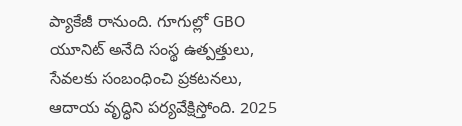ప్యాకేజీ రానుంది. గూగుల్లో GBO యూనిట్ అనేది సంస్థ ఉత్పత్తులు, సేవలకు సంబంధించి ప్రకటనలు, ఆదాయ వృద్ధిని పర్యవేక్షిస్తోంది. 2025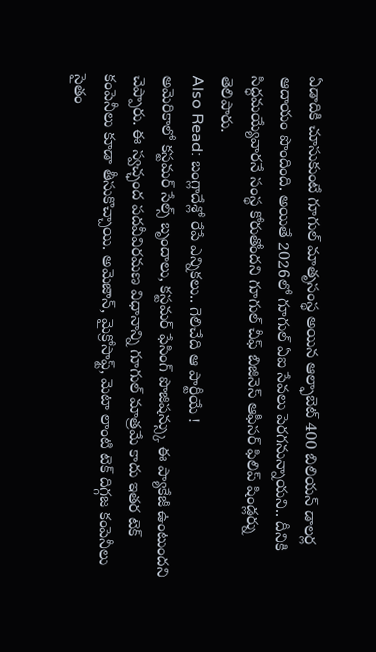ఏడాదికి చూసుకుంటే గూగుల్ మాతృసంస్థ అయిన ఆల్ఫాబెట్ 400 బిలియన్ డాలర్ల ఆదాయం పొందింది. అయితే 2026లో గూగుల్ ఏఐ సేవలు పెరగనున్నాయని.. దీనికి సిద్ధమయ్యేవారనే సంస్థ కోరుతోందని గూగుల్ చీఫ్ బిజినెస్ ఆఫీసర్ ఫిలిప్ షిండ్లర్ను తెలిపారు.
Also Read: బంగ్లాదేశ్లో రేపే ఎన్నికలు.. గెలిచేది ఆ పార్టీయే !
అమెరికాలో కస్టమర్ సేల్స్ బృందాలు, కస్టమర్ ఫేసింగ్ పొజిషన్స్కు ఈ ప్యాకేజీ ఉంటుందని చెప్పారు. ఈ స్వచ్ఛంద పదవీవిరమణ విధానాన్ని గూగుల్ మాత్రమే కాదు ఇతర టెక్ కంపెనీలు కూడా తీసుకొచ్చాయి. అమెజాన్, మైక్రోసాఫ్ట్, మెటా లాంటి టెక్ దిగ్గజ కంపెనీలు సైతం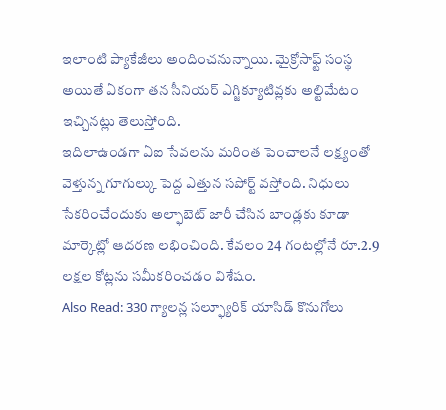ఇలాంటి ప్యాకేజీలు అందించనున్నాయి. మైక్రోసాఫ్ట్ సంస్థ అయితే ఏకంగా తన సీనియర్ ఎగ్జిక్యూటివ్లకు అల్టిమేటం ఇచ్చినట్లు తెలుస్తోంది.
ఇదిలాఉండగా ఏఐ సేవలను మరింత పెంచాలనే లక్ష్యంతో వెళ్తున్న గూగుల్కు పెద్ద ఎత్తున సపోర్ట్ వస్తోంది. నిధులు సేకరించేందుకు అల్ఫాబెట్ జారీ చేసిన బాండ్లకు కూడా మార్కెట్లో ఆదరణ లభించింది. కేవలం 24 గంటల్లోనే రూ.2.9 లక్షల కోట్లను సమీకరించడం విశేషం.
Also Read: 330 గ్యాలన్ల సల్ఫ్యూరిక్ యాసిడ్ కొనుగోలు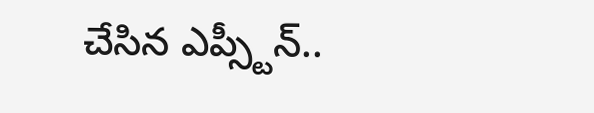చేసిన ఎప్స్టీన్..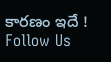కారణం ఇదే !
Follow Us